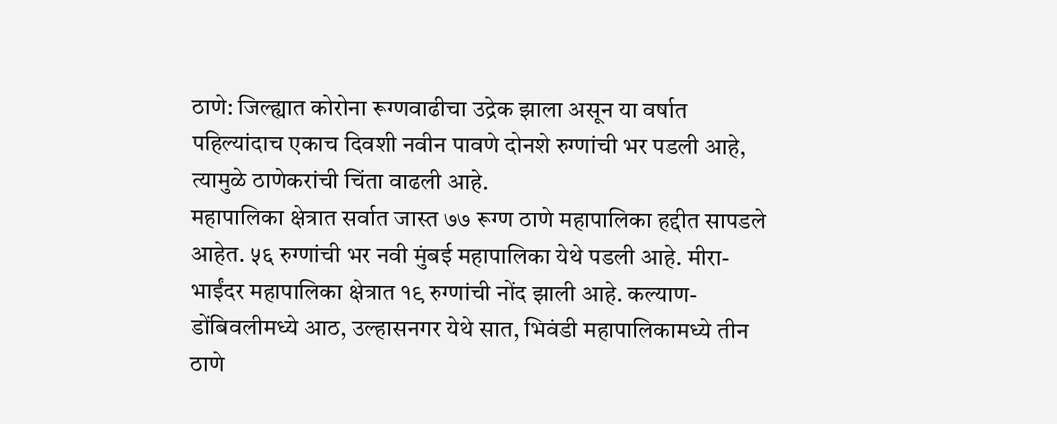ठाणे: जिल्ह्यात कोरोना रूग्णवाढीचा उद्रेक झाला असून या वर्षात पहिल्यांदाच एकाच दिवशी नवीन पावणे दोनशे रुग्णांची भर पडली आहे, त्यामुळे ठाणेकरांची चिंता वाढली आहे.
महापालिका क्षेत्रात सर्वात जास्त ७७ रूग्ण ठाणे महापालिका हद्दीत सापडले आहेत. ५६ रुग्णांची भर नवी मुंबई महापालिका येथे पडली आहे. मीरा-भाईंदर महापालिका क्षेत्रात १९ रुग्णांची नोंद झाली आहे. कल्याण-डोंबिवलीमध्ये आठ, उल्हासनगर येथे सात, भिवंडी महापालिकामध्ये तीन ठाणे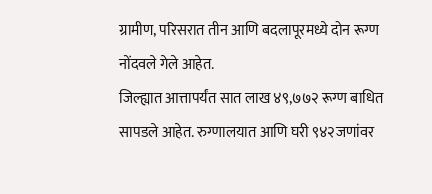ग्रामीण, परिसरात तीन आणि बदलापूरमध्ये दोन रूग्ण नोंदवले गेले आहेत.
जिल्ह्यात आत्तापर्यंत सात लाख ४९,७७२ रूग्ण बाधित सापडले आहेत. रुग्णालयात आणि घरी ९४२जणांवर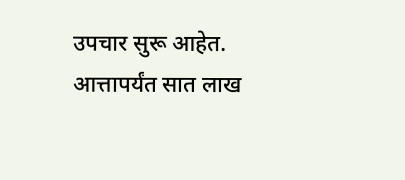उपचार सुरू आहेत. आत्तापर्यंत सात लाख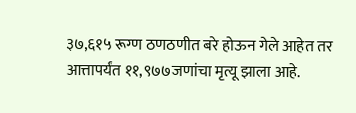३७,६१५ रूग्ण ठणठणीत बरे होऊन गेले आहेत तर आत्तापर्यंत ११,९७७जणांचा मृत्यू झाला आहे.